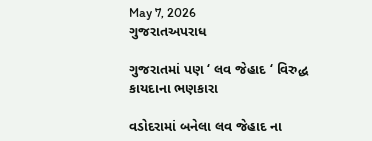May 7, 2026
ગુજરાતઅપરાધ

ગુજરાતમાં પણ ‘ લવ જેહાદ ‘ વિરુદ્ધ કાયદાના ભણકારા

વડોદરામાં બનેલા લવ જેહાદ ના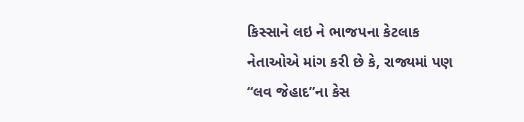કિસ્સાને લઇ ને ભાજપના કેટલાક નેતાઓએ માંગ કરી છે કે, રાજ્યમાં પણ “લવ જેહાદ”ના કેસ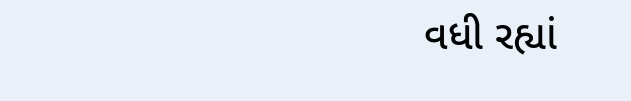વધી રહ્યાં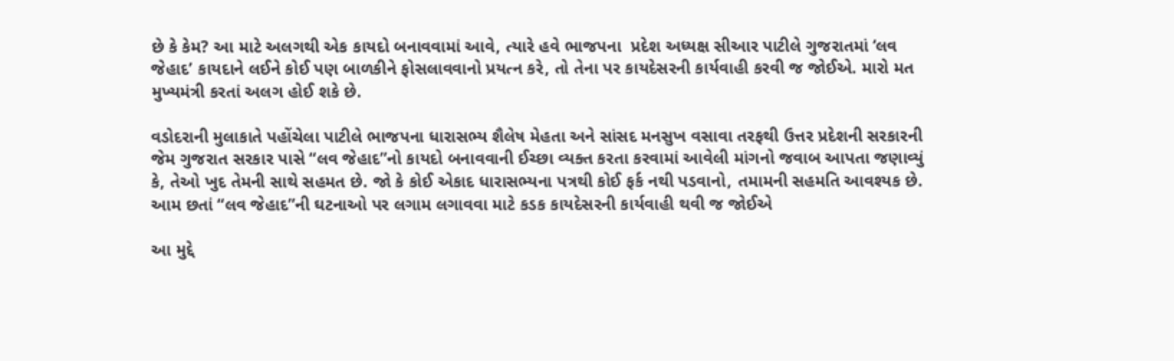છે કે કેમ? આ માટે અલગથી એક કાયદો બનાવવામાં આવે, ત્યારે હવે ભાજપના  પ્રદેશ અધ્યક્ષ સીઆર પાટીલે ગુજરાતમાં ‘લવ જેહાદ’ કાયદાને લઈને કોઈ પણ બાળકીને ફોસલાવવાનો પ્રયત્ન કરે, તો તેના પર કાયદેસરની કાર્યવાહી કરવી જ જોઈએ. મારો મત મુખ્યમંત્રી કરતાં અલગ હોઈ શકે છે.

વડોદરાની મુલાકાતે પહોંચેલા પાટીલે ભાજપના ધારાસભ્ય શૈલેષ મેહતા અને સાંસદ મનસુખ વસાવા તરફથી ઉત્તર પ્રદેશની સરકારની જેમ ગુજરાત સરકાર પાસે “લવ જેહાદ”નો કાયદો બનાવવાની ઈચ્છા વ્યક્ત કરતા કરવામાં આવેલી માંગનો જવાબ આપતા જણાવ્યું કે, તેઓ ખુદ તેમની સાથે સહમત છે. જો કે કોઈ એકાદ ધારાસભ્યના પત્રથી કોઈ ફર્ક નથી પડવાનો, તમામની સહમતિ આવશ્યક છે. આમ છતાં “લવ જેહાદ”ની ઘટનાઓ પર લગામ લગાવવા માટે કડક કાયદેસરની કાર્યવાહી થવી જ જોઈએ

આ મુદ્દે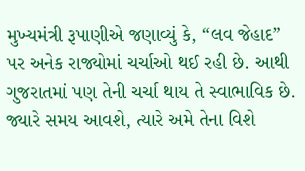મુખ્યમંત્રી રૂપાણીએ જણાવ્યું કે, “લવ જેહાદ” પર અનેક રાજ્યોમાં ચર્ચાઓ થઈ રહી છે. આથી ગુજરાતમાં પણ તેની ચર્ચા થાય તે સ્વાભાવિક છે. જ્યારે સમય આવશે, ત્યારે અમે તેના વિશે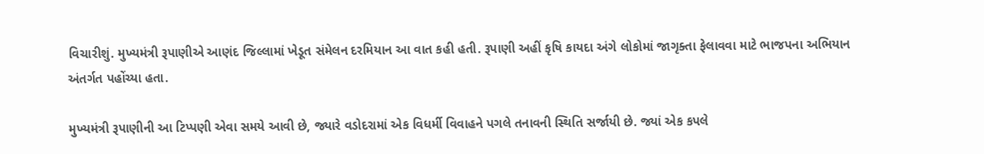વિચારીશું. મુખ્યમંત્રી રૂપાણીએ આણંદ જિલ્લામાં ખેડૂત સંમેલન દરમિયાન આ વાત કહી હતી. રૂપાણી અહીં કૃષિ કાયદા અંગે લોકોમાં જાગૃક્તા ફેલાવવા માટે ભાજપના અભિયાન અંતર્ગત પહોંચ્યા હતા.

મુખ્યમંત્રી રૂપાણીની આ ટિપ્પણી એવા સમયે આવી છે, જ્યારે વડોદરામાં એક વિધર્મી વિવાહને પગલે તનાવની સ્થિતિ સર્જાયી છે. જ્યાં એક કપલે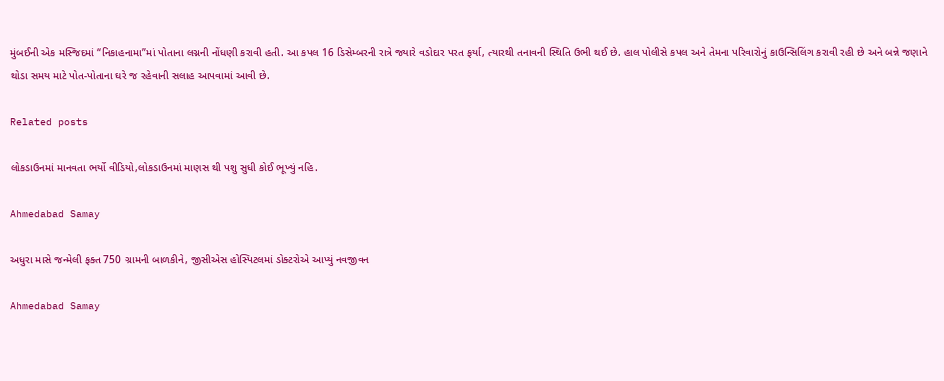મુંબઈની એક મસ્જિદમાં “નિકાહનામા”માં પોતાના લગ્નની નોંધણી કરાવી હતી. આ કપલ 16 ડિસેમ્બરની રાત્રે જ્યારે વડોદાર પરત ફર્યા, ત્યારથી તનાવની સ્થિતિ ઉભી થઈ છે. હાલ પોલીસે કપલ અને તેમના પરિવારોનું કાઉન્સિલિંગ કરાવી રહી છે અને બન્ને જણાને થોડા સમય માટે પોત-પોતાના ઘરે જ રહેવાની સલાહ આપવામાં આવી છે.

Related posts

લોકડાઉનમાં માનવતા ભર્યો વીડિયો,લોકડાઉનમાં માણસ થી પશુ સુધી કોઈ ભૂખ્યું નહિ.

Ahmedabad Samay

અધુરા માસે જન્મેલી ફક્ત 750 ગ્રામની બાળકીને, જીસીએસ હોસ્પિટલમાં ડોક્ટરોએ આપ્યું નવજીવન

Ahmedabad Samay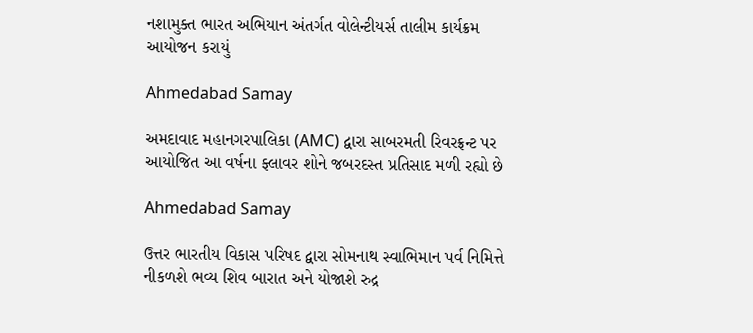નશામુક્ત ભારત અભિયાન અંતર્ગત વોલેન્ટીયર્સ તાલીમ કાર્યક્રમ  આયોજન કરાયું

Ahmedabad Samay

અમદાવાદ મહાનગરપાલિકા (AMC) દ્વારા સાબરમતી રિવરફ્રન્ટ પર આયોજિત આ વર્ષના ફ્લાવર શોને જબરદસ્ત પ્રતિસાદ મળી રહ્યો છે

Ahmedabad Samay

ઉત્તર ભારતીય વિકાસ પરિષદ દ્વારા સોમનાથ સ્વાભિમાન પર્વ નિમિત્તે નીકળશે ભવ્ય શિવ બારાત અને યોજાશે રુદ્ર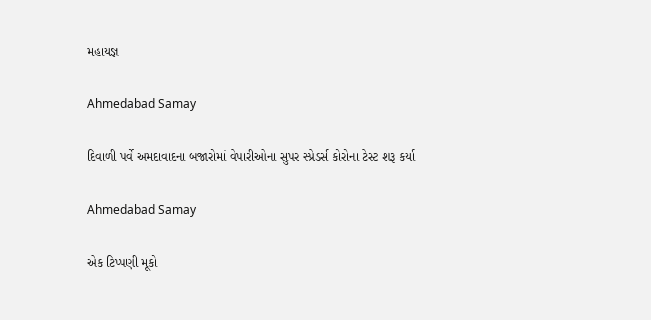મહાયજ્ઞ

Ahmedabad Samay

દિવાળી પર્વે અમદાવાદના બજારોમાં વેપારીઓના સુપર સ્પ્રેડર્સ કોરોના ટેસ્ટ શરૂ કર્યા

Ahmedabad Samay

એક ટિપ્પણી મૂકો